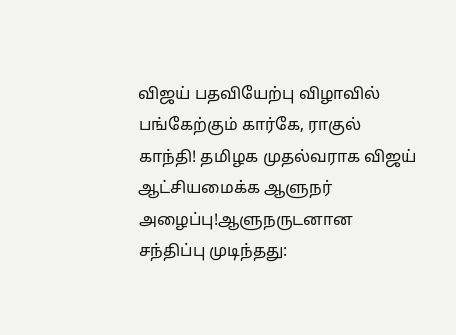விஜய் பதவியேற்பு விழாவில் பங்கேற்கும் கார்கே, ராகுல் காந்தி! தமிழக முதல்வராக விஜய் ஆட்சியமைக்க ஆளுநர் அழைப்பு!ஆளுநருடனான சந்திப்பு முடிந்தது: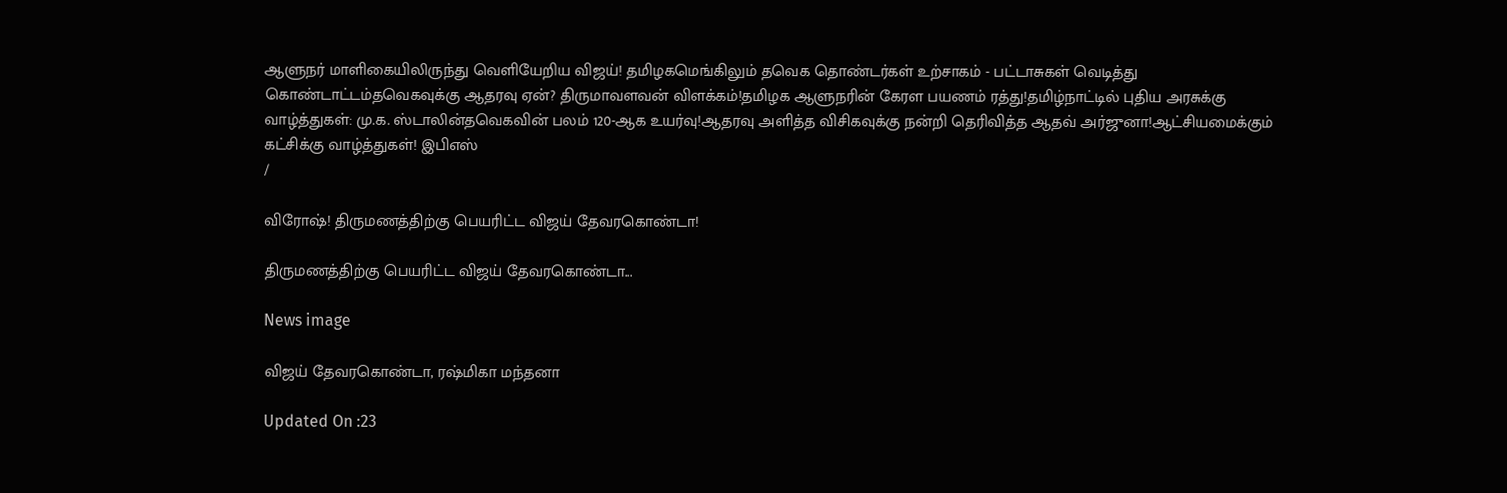ஆளுநர் மாளிகையிலிருந்து வெளியேறிய விஜய்! தமிழகமெங்கிலும் தவெக தொண்டர்கள் உற்சாகம் - பட்டாசுகள் வெடித்து கொண்டாட்டம்தவெகவுக்கு ஆதரவு ஏன்? திருமாவளவன் விளக்கம்!தமிழக ஆளுநரின் கேரள பயணம் ரத்து!தமிழ்நாட்டில் புதிய அரசுக்கு வாழ்த்துகள்: மு.க. ஸ்டாலின்தவெகவின் பலம் 120-ஆக உயர்வு!ஆதரவு அளித்த விசிகவுக்கு நன்றி தெரிவித்த ஆதவ் அர்ஜுனா!ஆட்சியமைக்கும் கட்சிக்கு வாழ்த்துகள்! இபிஎஸ்
/

விரோஷ்! திருமணத்திற்கு பெயரிட்ட விஜய் தேவரகொண்டா!

திருமணத்திற்கு பெயரிட்ட விஜய் தேவரகொண்டா...

News image

விஜய் தேவரகொண்டா, ரஷ்மிகா மந்தனா

Updated On :23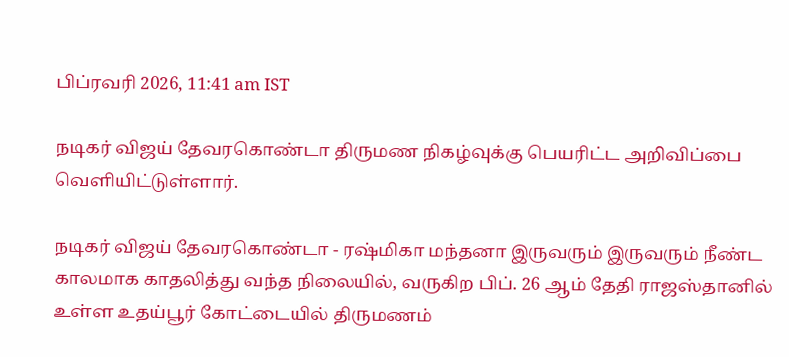பிப்ரவரி 2026, 11:41 am IST

நடிகர் விஜய் தேவரகொண்டா திருமண நிகழ்வுக்கு பெயரிட்ட அறிவிப்பை வெளியிட்டுள்ளார்.

நடிகர் விஜய் தேவரகொண்டா - ரஷ்மிகா மந்தனா இருவரும் இருவரும் நீண்ட காலமாக காதலித்து வந்த நிலையில், வருகிற பிப். 26 ஆம் தேதி ராஜஸ்தானில் உள்ள உதய்பூர் கோட்டையில் திருமணம்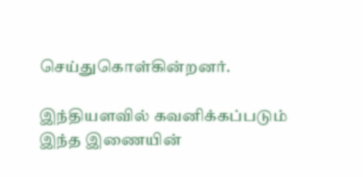செய்துகொள்கின்றனர்.

இந்தியளவில் கவனிக்கப்படும் இந்த இணையின்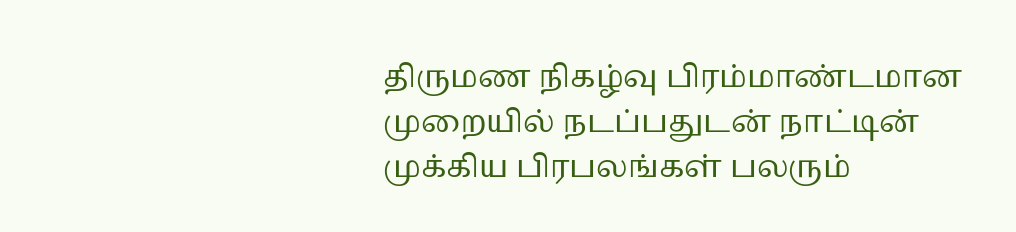திருமண நிகழ்வு பிரம்மாண்டமான முறையில் நடப்பதுடன் நாட்டின் முக்கிய பிரபலங்கள் பலரும்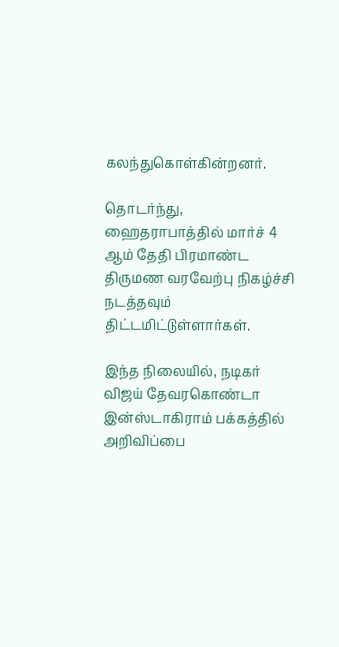கலந்துகொள்கின்றனர்.

தொடர்ந்து, ஹைதராபாத்தில் மார்ச் 4 ஆம் தேதி பிரமாண்ட திருமண வரவேற்பு நிகழ்ச்சி நடத்தவும் திட்டமிட்டுள்ளார்கள்.

இந்த நிலையில், நடிகர் விஜய் தேவரகொண்டா இன்ஸ்டாகிராம் பக்கத்தில் அறிவிப்பை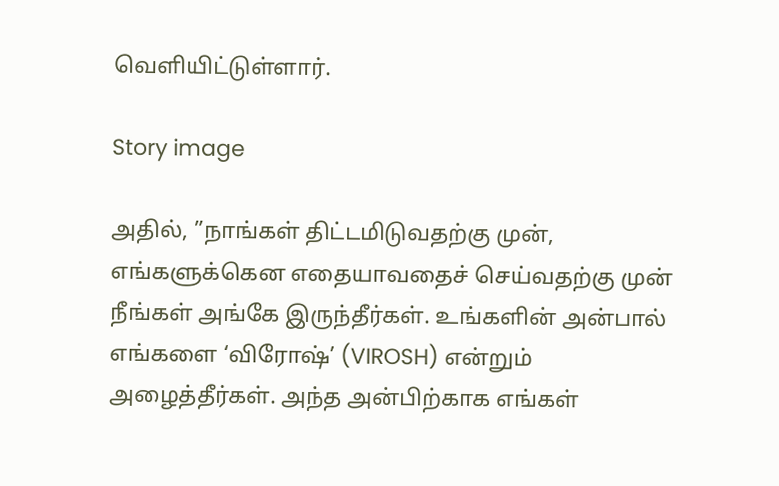வெளியிட்டுள்ளார்.

Story image

அதில், ”நாங்கள் திட்டமிடுவதற்கு முன், எங்களுக்கென எதையாவதைச் செய்வதற்கு முன் நீங்கள் அங்கே இருந்தீர்கள். உங்களின் அன்பால் எங்களை ‘விரோஷ்’ (VIROSH) என்றும் அழைத்தீர்கள். அந்த அன்பிற்காக எங்கள்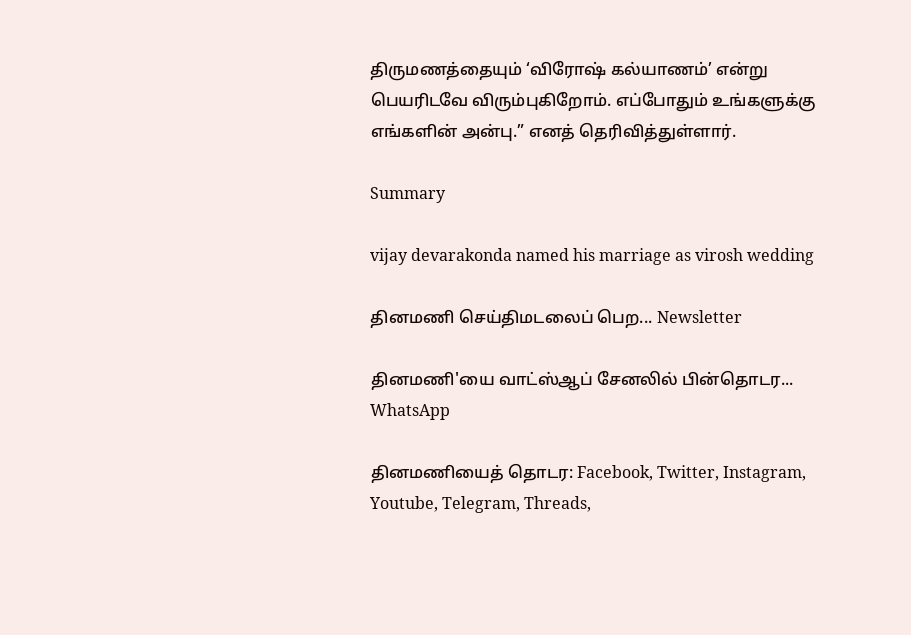திருமணத்தையும் ‘விரோஷ் கல்யாணம்’ என்று பெயரிடவே விரும்புகிறோம். எப்போதும் உங்களுக்கு எங்களின் அன்பு.” எனத் தெரிவித்துள்ளார்.

Summary

vijay devarakonda named his marriage as virosh wedding

தினமணி செய்திமடலைப் பெற... Newsletter

தினமணி'யை வாட்ஸ்ஆப் சேனலில் பின்தொடர... WhatsApp

தினமணியைத் தொடர: Facebook, Twitter, Instagram, Youtube, Telegram, Threads,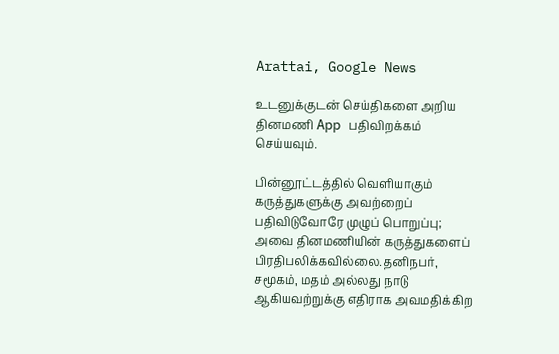Arattai, Google News

உடனுக்குடன் செய்திகளை அறிய தினமணி App பதிவிறக்கம் செய்யவும்.

பின்னூட்டத்தில் வெளியாகும் கருத்துகளுக்கு அவற்றைப் பதிவிடுவோரே முழுப் பொறுப்பு; அவை தினமணியின் கருத்துகளைப் பிரதிபலிக்கவில்லை.தனிநபர், சமூகம், மதம் அல்லது நாடு ஆகியவற்றுக்கு எதிராக அவமதிக்கிற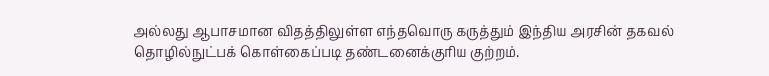அல்லது ஆபாசமான விதத்திலுள்ள எந்தவொரு கருத்தும் இந்திய அரசின் தகவல் தொழில்நுட்பக் கொள்கைப்படி தண்டனைக்குரிய குற்றம்.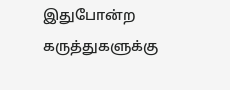இதுபோன்ற கருத்துகளுக்கு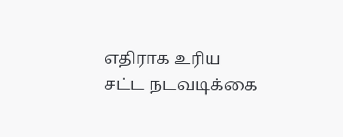எதிராக உரிய சட்ட நடவடிக்கை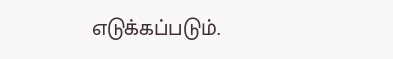எடுக்கப்படும்.